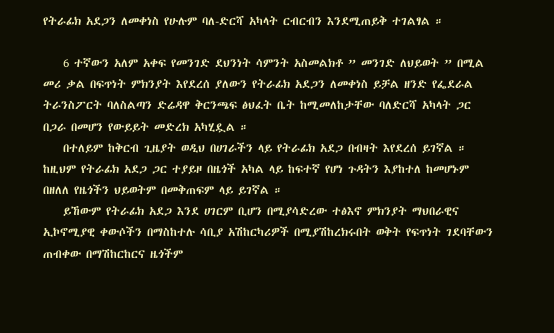የትራፊክ አደጋን ለመቀነስ የሁሉም ባለ-ድርሻ አካላት ርብርብን እንደሚጠይቅ ተገልፃል ።

    6 ተኛውን አለም አቀፍ የመንገድ ደህንነት ሳምንት አስመልክቶ ” መንገድ ለህይወት ” በሚል መሪ ቃል በፍጥነት ምክንያት እየደረሰ ያለውን የትራፊክ አደጋን ለመቀነስ ይቻል ዘንድ የፌደራል ትራንስፖርት ባለስልጣን ድሬዳዋ ቅርንጫፍ ፅህፈት ቤት ከሚመለከታቸው ባለድርሻ አካላት ጋር በጋራ በመሆን የውይይት መድረክ አካሂዷል ።
    በተለይም ከቅርብ ጊዜያት ወዲህ በሀገራችን ላይ የትራፊክ አደጋ በብዛት እየደረሰ ይገኛል ። ከዚህም የትራፊክ አደጋ ጋር ተያይዞ በዜጎች አካል ላይ ከፍተኛ የሆነ ጉዳትን እያከተለ ከመሆኑም በዘለለ የዜጎችን ህይወትም በመቅጠፍም ላይ ይገኛል ።
    ይኸውም የትራፊክ አደጋ እንደ ሀገርም ቢሆን በሚያሳድረው ተፅእኖ ምክንያት ማህበራዊና ኢኮኖሚያዊ ቀውሶችን በማስከተሉ ሳቢያ አሽከርካሪዎች በሚያሽከረክሩበት ወቅት የፍጥነት ገደባቸውን ጠብቀው በማሽከርከርና ዜጎችም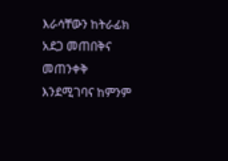እራሳቸውን ከትራፊክ አደጋ መጠበቅና መጠንቀቅ እንደሚገባና ከምንም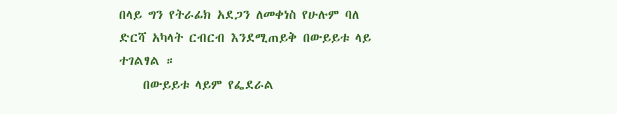በላይ ግን የትራፊክ አደጋን ለመቀነስ የሁሉም ባለ ድርሻ አካላት ርብርብ እንደሚጠይቅ በውይይቱ ላይ ተገልፃል ።
    በውይይቱ ላይም የፌደራል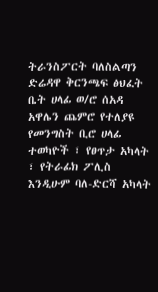ትራንስፖርት ባለስልጣን ድሬዳዋ ቅርንጫፍ ፅህፈት ቤት ሀላፊ ወ/ሮ ሰአዳ አዋሌን ጨምሮ የተለያዩ የመንግስት ቢሮ ሀላፊ ተወካዮች ፣ የፀጥታ አካላት ፣ የትራፊክ ፖሊስ እንዲሁም ባለ-ድርሻ አካላት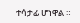ተሳታፊ ሆነዋል ።